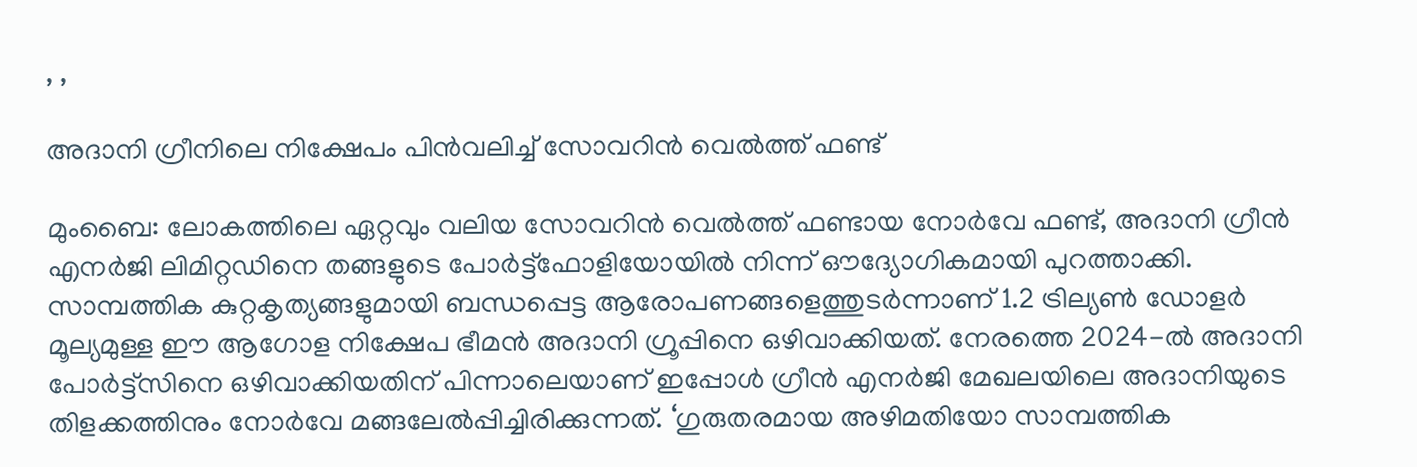, ,

അദാനി ഗ്രീനിലെ നിക്ഷേപം പിന്‍വലിച്ച് സോവറിന്‍ വെല്‍ത്ത് ഫണ്ട്

മുംബൈ: ലോകത്തിലെ ഏറ്റവും വലിയ സോവറിന്‍ വെല്‍ത്ത് ഫണ്ടായ നോര്‍വേ ഫണ്ട്, അദാനി ഗ്രീന്‍ എനര്‍ജി ലിമിറ്റഡിനെ തങ്ങളുടെ പോര്‍ട്ട്ഫോളിയോയില്‍ നിന്ന് ഔദ്യോഗികമായി പുറത്താക്കി. സാമ്പത്തിക കുറ്റകൃത്യങ്ങളുമായി ബന്ധപ്പെട്ട ആരോപണങ്ങളെത്തുടര്‍ന്നാണ് 1.2 ട്രില്യണ്‍ ഡോളര്‍ മൂല്യമുള്ള ഈ ആഗോള നിക്ഷേപ ഭീമന്‍ അദാനി ഗ്രൂപ്പിനെ ഒഴിവാക്കിയത്. നേരത്തെ 2024-ല്‍ അദാനി പോര്‍ട്ട്സിനെ ഒഴിവാക്കിയതിന് പിന്നാലെയാണ് ഇപ്പോള്‍ ഗ്രീന്‍ എനര്‍ജി മേഖലയിലെ അദാനിയുടെ തിളക്കത്തിനും നോര്‍വേ മങ്ങലേല്‍പ്പിച്ചിരിക്കുന്നത്. ‘ഗുരുതരമായ അഴിമതിയോ സാമ്പത്തിക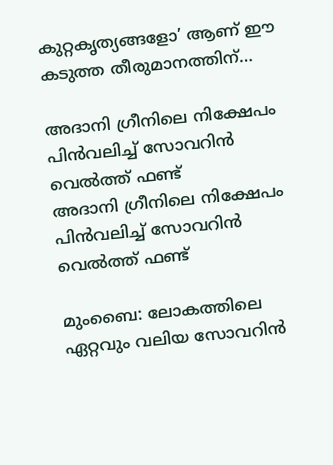കുറ്റകൃത്യങ്ങളോ’ ആണ് ഈ കടുത്ത തീരുമാനത്തിന്…

അദാനി ഗ്രീനിലെ നിക്ഷേപം പിന്‍വലിച്ച് സോവറിന്‍ വെല്‍ത്ത് ഫണ്ട്
അദാനി ഗ്രീനിലെ നിക്ഷേപം പിന്‍വലിച്ച് സോവറിന്‍ വെല്‍ത്ത് ഫണ്ട്

മുംബൈ: ലോകത്തിലെ ഏറ്റവും വലിയ സോവറിന്‍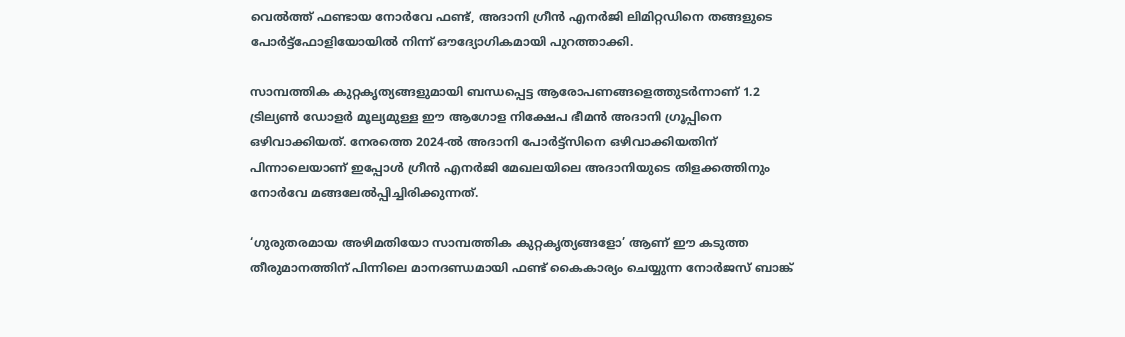വെല്‍ത്ത് ഫണ്ടായ നോര്‍വേ ഫണ്ട്, അദാനി ഗ്രീന്‍ എനര്‍ജി ലിമിറ്റഡിനെ തങ്ങളുടെ പോര്‍ട്ട്ഫോളിയോയില്‍ നിന്ന് ഔദ്യോഗികമായി പുറത്താക്കി.

സാമ്പത്തിക കുറ്റകൃത്യങ്ങളുമായി ബന്ധപ്പെട്ട ആരോപണങ്ങളെത്തുടര്‍ന്നാണ് 1.2 ട്രില്യണ്‍ ഡോളര്‍ മൂല്യമുള്ള ഈ ആഗോള നിക്ഷേപ ഭീമന്‍ അദാനി ഗ്രൂപ്പിനെ ഒഴിവാക്കിയത്. നേരത്തെ 2024-ല്‍ അദാനി പോര്‍ട്ട്സിനെ ഒഴിവാക്കിയതിന് പിന്നാലെയാണ് ഇപ്പോള്‍ ഗ്രീന്‍ എനര്‍ജി മേഖലയിലെ അദാനിയുടെ തിളക്കത്തിനും നോര്‍വേ മങ്ങലേല്‍പ്പിച്ചിരിക്കുന്നത്.

‘ഗുരുതരമായ അഴിമതിയോ സാമ്പത്തിക കുറ്റകൃത്യങ്ങളോ’ ആണ് ഈ കടുത്ത തീരുമാനത്തിന് പിന്നിലെ മാനദണ്ഡമായി ഫണ്ട് കൈകാര്യം ചെയ്യുന്ന നോര്‍ജസ് ബാങ്ക്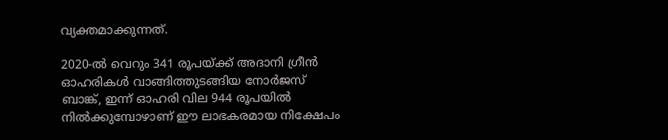വ്യക്തമാക്കുന്നത്.

2020-ല്‍ വെറും 341 രൂപയ്ക്ക് അദാനി ഗ്രീന്‍ ഓഹരികള്‍ വാങ്ങിത്തുടങ്ങിയ നോര്‍ജസ് ബാങ്ക്, ഇന്ന് ഓഹരി വില 944 രൂപയില്‍ നില്‍ക്കുമ്പോഴാണ് ഈ ലാഭകരമായ നിക്ഷേപം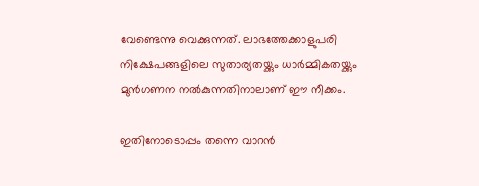വേണ്ടെന്നു വെക്കുന്നത്. ലാഭത്തേക്കാളുപരി നിക്ഷേപങ്ങളിലെ സുതാര്യതയ്ക്കും ധാര്‍മ്മികതയ്ക്കും മുന്‍ഗണന നല്‍കുന്നതിനാലാണ് ഈ നീക്കം.

ഇതിനോടൊപ്പം തന്നെ വാറന്‍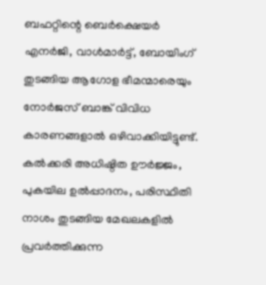ബഫറ്റിന്റെ ബെര്‍ക്ഷെയര്‍ എനര്‍ജി, വാള്‍മാര്‍ട്ട്, ബോയിംഗ് തുടങ്ങിയ ആഗോള ഭീമന്മാരെയും നോര്‍ജസ് ബാങ്ക് വിവിധ കാരണങ്ങളാല്‍ ഒഴിവാക്കിയിട്ടുണ്ട്. കല്‍ക്കരി അധിഷ്ഠിത ഊര്‍ജ്ജം, പുകയില ഉല്‍പ്പാദനം, പരിസ്ഥിതി നാശം തുടങ്ങിയ മേഖലകളില്‍ പ്രവര്‍ത്തിക്കുന്ന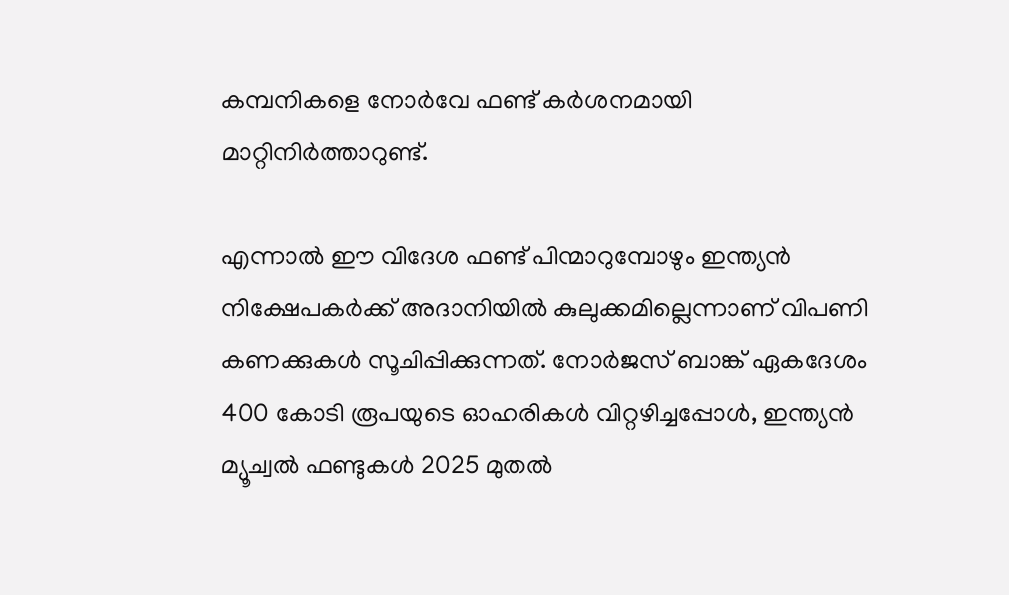കമ്പനികളെ നോര്‍വേ ഫണ്ട് കര്‍ശനമായി മാറ്റിനിര്‍ത്താറുണ്ട്.

എന്നാല്‍ ഈ വിദേശ ഫണ്ട് പിന്മാറുമ്പോഴും ഇന്ത്യന്‍ നിക്ഷേപകര്‍ക്ക് അദാനിയില്‍ കുലുക്കമില്ലെന്നാണ് വിപണി കണക്കുകള്‍ സൂചിപ്പിക്കുന്നത്. നോര്‍ജസ് ബാങ്ക് ഏകദേശം 400 കോടി രൂപയുടെ ഓഹരികള്‍ വിറ്റഴിച്ചപ്പോള്‍, ഇന്ത്യന്‍ മ്യൂച്വല്‍ ഫണ്ടുകള്‍ 2025 മുതല്‍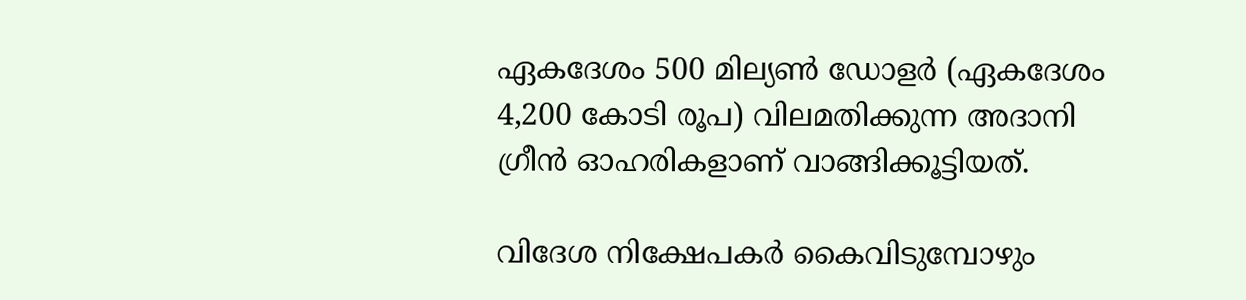ഏകദേശം 500 മില്യണ്‍ ഡോളര്‍ (ഏകദേശം 4,200 കോടി രൂപ) വിലമതിക്കുന്ന അദാനി ഗ്രീന്‍ ഓഹരികളാണ് വാങ്ങിക്കൂട്ടിയത്.

വിദേശ നിക്ഷേപകര്‍ കൈവിടുമ്പോഴും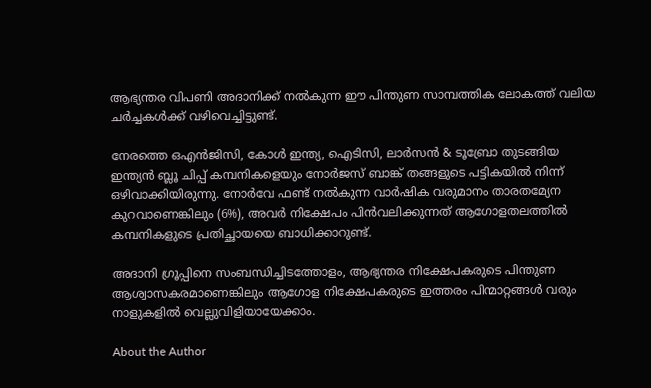ആഭ്യന്തര വിപണി അദാനിക്ക് നല്‍കുന്ന ഈ പിന്തുണ സാമ്പത്തിക ലോകത്ത് വലിയ ചര്‍ച്ചകള്‍ക്ക് വഴിവെച്ചിട്ടുണ്ട്.

നേരത്തെ ഒഎന്‍ജിസി, കോള്‍ ഇന്ത്യ, ഐടിസി, ലാര്‍സന്‍ & ടൂബ്രോ തുടങ്ങിയ ഇന്ത്യന്‍ ബ്ലൂ ചിപ്പ് കമ്പനികളെയും നോര്‍ജസ് ബാങ്ക് തങ്ങളുടെ പട്ടികയില്‍ നിന്ന് ഒഴിവാക്കിയിരുന്നു. നോര്‍വേ ഫണ്ട് നല്‍കുന്ന വാര്‍ഷിക വരുമാനം താരതമ്യേന കുറവാണെങ്കിലും (6%), അവര്‍ നിക്ഷേപം പിന്‍വലിക്കുന്നത് ആഗോളതലത്തില്‍ കമ്പനികളുടെ പ്രതിച്ഛായയെ ബാധിക്കാറുണ്ട്.

അദാനി ഗ്രൂപ്പിനെ സംബന്ധിച്ചിടത്തോളം, ആഭ്യന്തര നിക്ഷേപകരുടെ പിന്തുണ ആശ്വാസകരമാണെങ്കിലും ആഗോള നിക്ഷേപകരുടെ ഇത്തരം പിന്മാറ്റങ്ങള്‍ വരും നാളുകളില്‍ വെല്ലുവിളിയായേക്കാം.

About the Author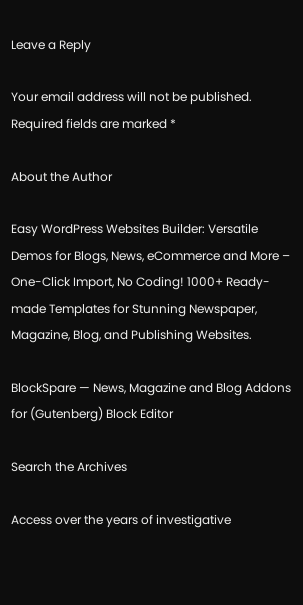Leave a Reply

Your email address will not be published. Required fields are marked *

About the Author

Easy WordPress Websites Builder: Versatile Demos for Blogs, News, eCommerce and More – One-Click Import, No Coding! 1000+ Ready-made Templates for Stunning Newspaper, Magazine, Blog, and Publishing Websites.

BlockSpare — News, Magazine and Blog Addons for (Gutenberg) Block Editor

Search the Archives

Access over the years of investigative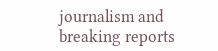journalism and breaking reports